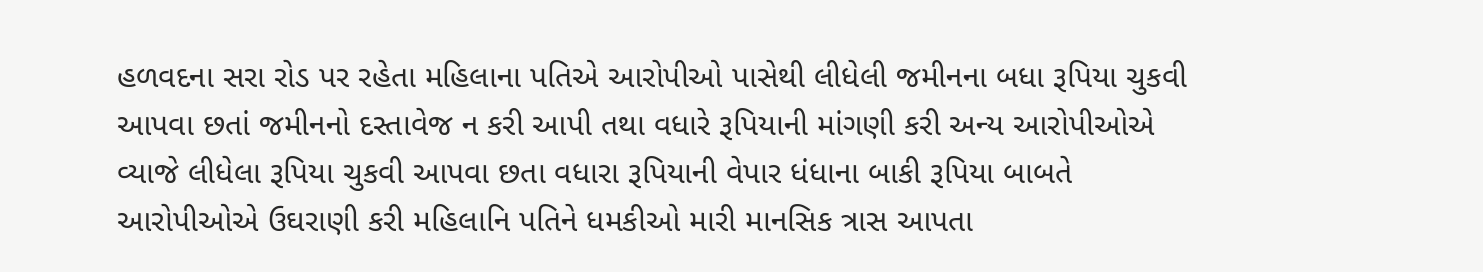હળવદના સરા રોડ પર રહેતા મહિલાના પતિએ આરોપીઓ પાસેથી લીધેલી જમીનના બધા રૂપિયા ચુકવી આપવા છતાં જમીનનો દસ્તાવેજ ન કરી આપી તથા વધારે રૂપિયાની માંગણી કરી અન્ય આરોપીઓએ વ્યાજે લીધેલા રૂપિયા ચુકવી આપવા છતા વધારા રૂપિયાની વેપાર ધંધાના બાકી રૂપિયા બાબતે આરોપીઓએ ઉઘરાણી કરી મહિલાનિ પતિને ધમકીઓ મારી માનસિક ત્રાસ આપતા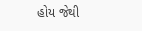હોય જેથી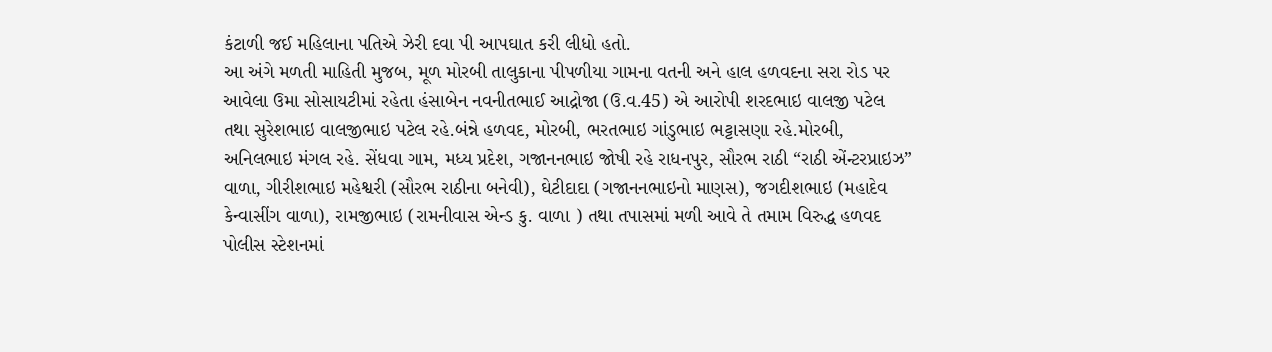કંટાળી જઈ મહિલાના પતિએ ઝેરી દવા પી આપઘાત કરી લીધો હતો.
આ અંગે મળતી માહિતી મુજબ, મૂળ મોરબી તાલુકાના પીપળીયા ગામના વતની અને હાલ હળવદના સરા રોડ પર આવેલા ઉમા સોસાયટીમાં રહેતા હંસાબેન નવનીતભાઈ આદ્રોજા (ઉ.વ.45) એ આરોપી શરદભાઇ વાલજી પટેલ તથા સુરેશભાઇ વાલજીભાઇ પટેલ રહે.બંન્ને હળવદ, મોરબી, ભરતભાઇ ગાંડુભાઇ ભટ્ટાસણા રહે.મોરબી, અનિલભાઇ મંગલ રહે. સેંધવા ગામ, મધ્ય પ્રદેશ, ગજાનનભાઇ જોષી રહે રાધનપુર, સૌરભ રાઠી “રાઠી એંન્ટરપ્રાઇઝ” વાળા, ગીરીશભાઇ મહેશ્વરી (સૌરભ રાઠીના બનેવી), ઘેટીદાદા (ગજાનનભાઇનો માણસ), જગદીશભાઇ (મહાદેવ કેન્વાસીંગ વાળા), રામજીભાઇ (રામનીવાસ એન્ડ કુ. વાળા ) તથા તપાસમાં મળી આવે તે તમામ વિરુદ્ધ હળવદ પોલીસ સ્ટેશનમાં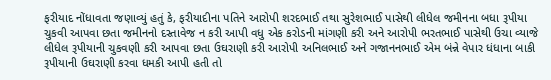ફરીયાદ નોંધાવતા જણાવ્યું હતું કે, ફરીયાદીના પતિને આરોપી શરદભાઈ તથા સુરેશભાઈ પાસેથી લીધેલ જમીનના બધા રૂપીયા ચુકવી આપવા છતા જમીનનો દસ્તાવેજ ન કરી આપી વધુ એક કરોડની માંગણી કરી અને આરોપી ભરતભાઈ પાસેથી ઉચા વ્યાજે લીધેલ રૂપીયાની ચુકવણી કરી આપવા છતા ઉઘરાણી કરી આરોપી અનિલભાઈ અને ગજાનનભાઈ એમ બંન્ને વેપાર ધંધાના બાકી રૂપીયાની ઉઘરાણી કરવા ધમકી આપી હતી તો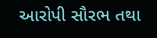આરોપી સૌરભ તથા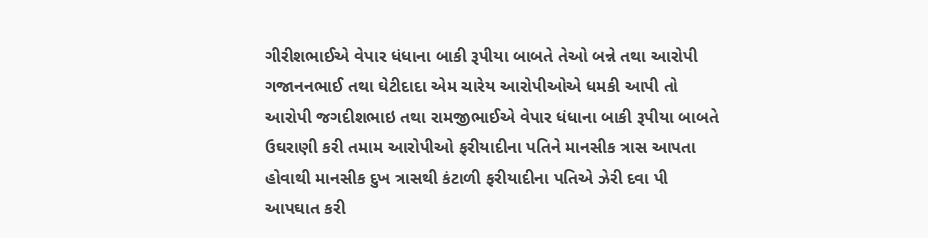ગીરીશભાઈએ વેપાર ધંધાના બાકી રૂપીયા બાબતે તેઓ બન્ને તથા આરોપી ગજાનનભાઈ તથા ઘેટીદાદા એમ ચારેય આરોપીઓએ ધમકી આપી તો આરોપી જગદીશભાઇ તથા રામજીભાઈએ વેપાર ધંધાના બાકી રૂપીયા બાબતે ઉઘરાણી કરી તમામ આરોપીઓ ફરીયાદીના પતિને માનસીક ત્રાસ આપતા હોવાથી માનસીક દુખ ત્રાસથી કંટાળી ફરીયાદીના પતિએ ઝેરી દવા પી આપઘાત કરી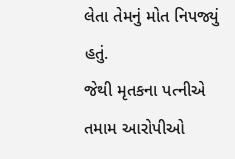લેતા તેમનું મોત નિપજ્યું હતું.
જેથી મૃતકના પત્નીએ તમામ આરોપીઓ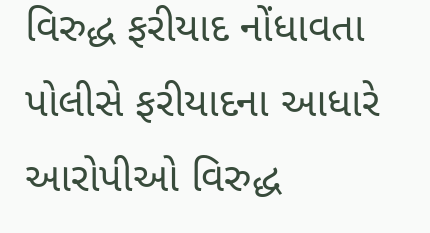વિરુદ્ધ ફરીયાદ નોંધાવતા પોલીસે ફરીયાદના આધારે આરોપીઓ વિરુદ્ધ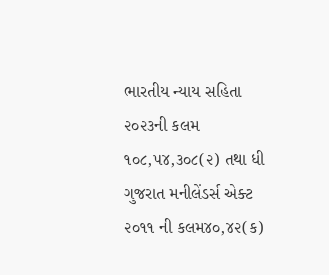ભારતીય ન્યાય સહિતા ૨૦૨૩ની કલમ ૧૦૮,૫૪,૩૦૮(૨) તથા ધી ગુજરાત મનીલેંડર્સ એક્ટ ૨૦૧૧ ની કલમ૪૦,૪૨(ક)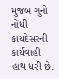મુજબ ગુનો નોંધી કાયદેસરની કાર્યવાહી હાથ ધરી છે.